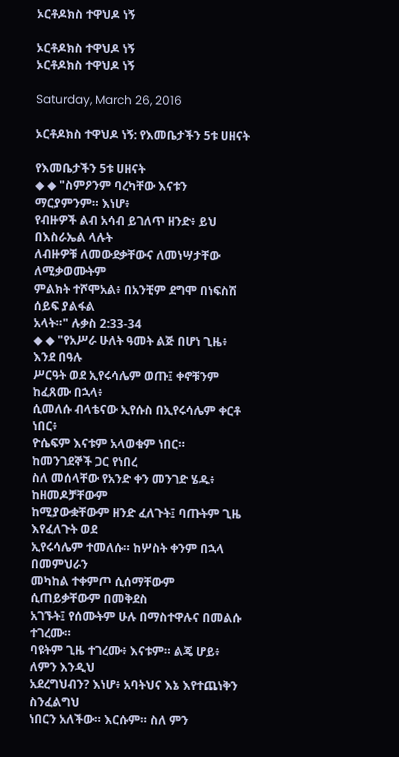ኦርቶዶክስ ተዋህዶ ነኝ

ኦርቶዶክስ ተዋህዶ ነኝ
ኦርቶዶክስ ተዋህዶ ነኝ

Saturday, March 26, 2016

ኦርቶዶክስ ተዋህዶ ነኝ: የእመቤታችን 5ቱ ሀዘናት

የእመቤታችን 5ቱ ሀዘናት
◆ ◆ "ስምዖንም ባረካቸው እናቱን ማርያምንም። እነሆ፥
የብዙዎች ልብ አሳብ ይገለጥ ዘንድ፥ ይህ በእስራኤል ላሉት
ለብዙዎቹ ለመውደቃቸውና ለመነሣታቸው ለሚቃወሙትም
ምልክት ተሾሞአል፥ በአንቺም ደግሞ በነፍስሽ ሰይፍ ያልፋል
አላት።" ሉቃስ 2:33-34
◆ ◆ "የአሥራ ሁለት ዓመት ልጅ በሆነ ጊዜ፥ እንደ በዓሉ
ሥርዓት ወደ ኢየሩሳሌም ወጡ፤ ቀኖቹንም ከፈጸሙ በኋላ፥
ሲመለሱ ብላቴናው ኢየሱስ በኢየሩሳሌም ቀርቶ ነበር፥
ዮሴፍም እናቱም አላወቁም ነበር። ከመንገደኞች ጋር የነበረ
ስለ መሰላቸው የአንድ ቀን መንገድ ሄዱ፥ ከዘመዶቻቸውም
ከሚያውቋቸውም ዘንድ ፈለጉት፤ ባጡትም ጊዜ እየፈለጉት ወደ
ኢየሩሳሌም ተመለሱ። ከሦስት ቀንም በኋላ በመምህራን
መካከል ተቀምጦ ሲሰማቸውም ሲጠይቃቸውም በመቅደስ
አገኙት፤ የሰሙትም ሁሉ በማስተዋሉና በመልሱ ተገረሙ።
ባዩትም ጊዜ ተገረሙ፥ እናቱም። ልጄ ሆይ፥ ለምን እንዲህ
አደረግህብን? እነሆ፥ አባትህና እኔ እየተጨነቅን ስንፈልግህ
ነበርን አለችው። እርሱም። ስለ ምን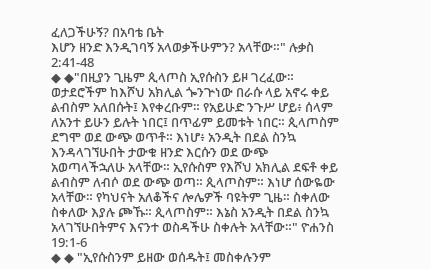ፈለጋችሁኝ? በአባቴ ቤት
እሆን ዘንድ እንዲገባኝ አላወቃችሁምን? አላቸው።" ሉቃስ
2:41-48
◆ ◆"በዚያን ጊዜም ጲላጦስ ኢየሱስን ይዞ ገረፈው።
ወታደሮችም ከእሾህ አክሊል ጐንጕነው በራሱ ላይ አኖሩ ቀይ
ልብስም አለበሱት፤ እየቀረቡም። የአይሁድ ንጉሥ ሆይ፥ ሰላም
ለአንተ ይሁን ይሉት ነበር፤ በጥፊም ይመቱት ነበር። ጲላጦስም
ደግሞ ወደ ውጭ ወጥቶ። እነሆ፥ አንዲት በደል ስንኳ
እንዳላገኘሁበት ታውቁ ዘንድ እርሱን ወደ ውጭ
አወጣላችኋለሁ አላቸው። ኢየሱስም የእሾህ አክሊል ደፍቶ ቀይ
ልብስም ለብሶ ወደ ውጭ ወጣ። ጲላጦስም። እነሆ ሰውዬው
አላቸው። የካህናት አለቆችና ሎሌዎች ባዩትም ጊዜ። ስቀለው
ስቀለው እያሉ ጮኹ። ጲላጦስም። እኔስ አንዲት በደል ስንኳ
አላገኘሁበትምና እናንተ ወስዳችሁ ስቀሉት አላቸው።" ዮሐንስ
19:1-6
◆ ◆ "ኢየሱስንም ይዘው ወሰዱት፤ መስቀሉንም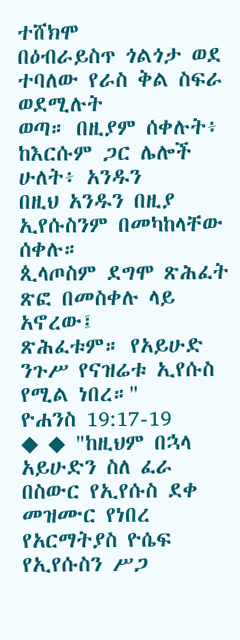ተሸክሞ
በዕብራይስጥ ጎልጎታ ወደ ተባለው የራስ ቅል ስፍራ ወደሚሉት
ወጣ። በዚያም ሰቀሉት፥ ከእርሱም ጋር ሌሎች ሁለት፥ አንዱን
በዚህ አንዱን በዚያ ኢየሱስንም በመካከላቸው ሰቀሉ።
ጲላጦስም ደግሞ ጽሕፈት ጽፎ በመስቀሉ ላይ አኖረው፤
ጽሕፈቱም። የአይሁድ ንጉሥ የናዝሬቱ ኢየሱስ የሚል ነበረ።"
ዮሐንስ 19:17-19
◆ ◆ "ከዚህም በኋላ አይሁድን ስለ ፈራ በስውር የኢየሱስ ደቀ
መዝሙር የነበረ የአርማትያስ ዮሴፍ የኢየሱስን ሥጋ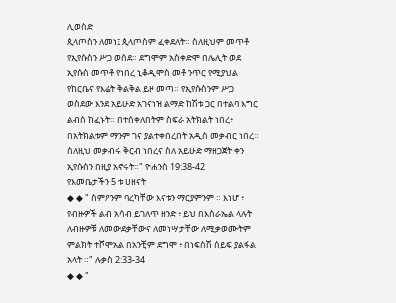ሊወስድ
ጲላጦስን ለመነ፤ ጲላጦስም ፈቀደለት። ስለዚህም መጥቶ
የኢየሱስን ሥጋ ወሰደ። ደግሞም አስቀድሞ በሌሊት ወደ
ኢየሱስ መጥቶ የነበረ ኒቆዲሞስ መቶ ንጥር የሚያህል
የከርቤና የእሬት ቅልቅል ይዞ መጣ። የኢየሱስንም ሥጋ
ወስደው እንደ አይሁድ አገናነዝ ልማድ ከሽቱ ጋር በተልባ እግር
ልብስ ከፈኑት። በተሰቀለበትም ስፍራ አትክልት ነበረ፥
በአትክልቱም ማንም ገና ያልተቀበረበት አዲስ መቃብር ነበረ።
ስለዚህ መቃብሩ ቅርብ ነበረና ስለ አይሁድ ማዘጋጀት ቀን
ኢየሱስን በዚያ አኖሩት።" ዮሐንስ 19:38-42
የእመቤታችን 5 ቱ ሀዘናት
◆ ◆ " ስምዖንም ባረካቸው እናቱን ማርያምንም ። እነሆ ፥
የብዙዎች ልብ አሳብ ይገለጥ ዘንድ ፥ ይህ በእስራኤል ላሉት
ለብዙዎቹ ለመውደቃቸውና ለመነሣታቸው ለሚቃወሙትም
ምልክት ተሾሞአል በአንቺም ደግሞ ፥ በነፍስሽ ሰይፍ ያልፋል
አላት ።" ሉቃስ 2:33-34
◆ ◆ "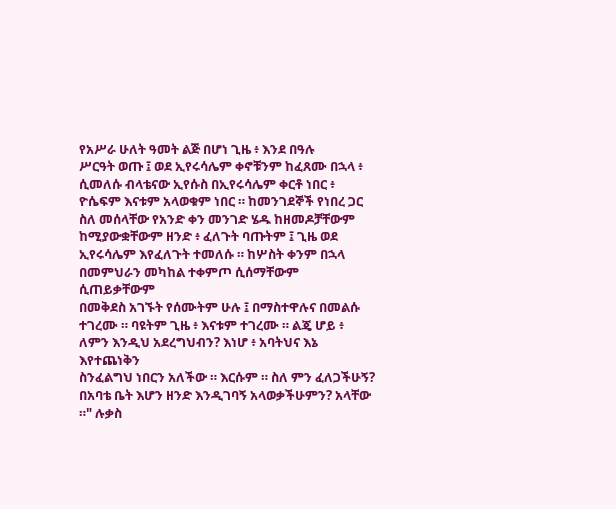የአሥራ ሁለት ዓመት ልጅ በሆነ ጊዜ ፥ እንደ በዓሉ
ሥርዓት ወጡ ፤ ወደ ኢየሩሳሌም ቀኖቹንም ከፈጸሙ በኋላ ፥
ሲመለሱ ብላቴናው ኢየሱስ በኢየሩሳሌም ቀርቶ ነበር ፥
ዮሴፍም እናቱም አላወቁም ነበር ። ከመንገደኞች የነበረ ጋር
ስለ መሰላቸው የአንድ ቀን መንገድ ሄዱ ከዘመዶቻቸውም
ከሚያውቋቸውም ዘንድ ፥ ፈለጉት ባጡትም ፤ ጊዜ ወደ
ኢየሩሳሌም እየፈለጉት ተመለሱ ። ከሦስት ቀንም በኋላ
በመምህራን መካከል ተቀምጦ ሲሰማቸውም ሲጠይቃቸውም
በመቅደስ አገኙት የሰሙትም ሁሉ ፤ በማስተዋሉና በመልሱ
ተገረሙ ። ባዩትም ጊዜ ፥ እናቱም ተገረሙ ። ልጄ ሆይ ፥
ለምን እንዲህ አደረግህብን? እነሆ ፥ አባትህና እኔ እየተጨነቅን
ስንፈልግህ ነበርን አለችው ። እርሱም ። ስለ ምን ፈለጋችሁኝ?
በአባቴ ቤት እሆን ዘንድ እንዲገባኝ አላወቃችሁምን? አላቸው
።" ሉቃስ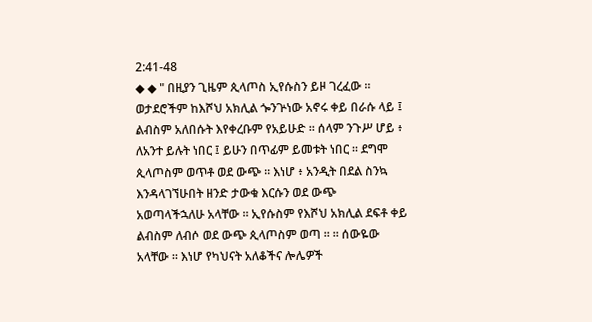2:41-48
◆ ◆ " በዚያን ጊዜም ጲላጦስ ኢየሱስን ይዞ ገረፈው ።
ወታደሮችም ከእሾህ አክሊል ጐንጕነው አኖሩ ቀይ በራሱ ላይ ፤
ልብስም አለበሱት እየቀረቡም የአይሁድ ። ሰላም ንጉሥ ሆይ ፥
ለአንተ ይሉት ነበር ፤ ይሁን በጥፊም ይመቱት ነበር ። ደግሞ
ጲላጦስም ወጥቶ ወደ ውጭ ። እነሆ ፥ አንዲት በደል ስንኳ
እንዳላገኘሁበት ዘንድ ታውቁ እርሱን ወደ ውጭ
አወጣላችኋለሁ አላቸው ። ኢየሱስም የእሾህ አክሊል ደፍቶ ቀይ
ልብስም ለብሶ ወደ ውጭ ጲላጦስም ወጣ ። ። ሰውዬው
አላቸው ። እነሆ የካህናት አለቆችና ሎሌዎች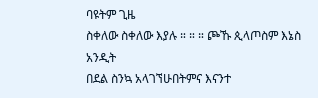ባዩትም ጊዜ
ስቀለው ስቀለው እያሉ ። ። ። ጮኹ ጲላጦስም እኔስ አንዲት
በደል ስንኳ አላገኘሁበትምና እናንተ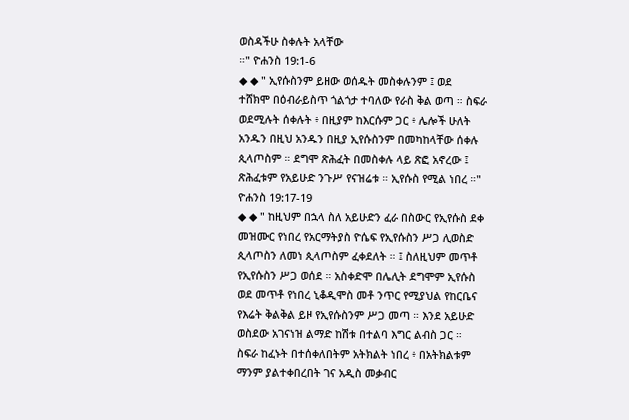ወስዳችሁ ስቀሉት አላቸው
።" ዮሐንስ 19:1-6
◆ ◆ " ኢየሱስንም ይዘው ወሰዱት መስቀሉንም ፤ ወደ
ተሸክሞ በዕብራይስጥ ጎልጎታ ተባለው የራስ ቅል ወጣ ። ስፍራ
ወደሚሉት ሰቀሉት ፥ በዚያም ከእርሱም ጋር ፥ ሌሎች ሁለት
አንዱን በዚህ አንዱን በዚያ ኢየሱስንም በመካከላቸው ሰቀሉ
ጲላጦስም ። ደግሞ ጽሕፈት በመስቀሉ ላይ ጽፎ አኖረው ፤
ጽሕፈቱም የአይሁድ ንጉሥ የናዝሬቱ ። ኢየሱስ የሚል ነበረ ።"
ዮሐንስ 19:17-19
◆ ◆ " ከዚህም በኋላ ስለ አይሁድን ፈራ በስውር የኢየሱስ ደቀ
መዝሙር የነበረ የአርማትያስ ዮሴፍ የኢየሱስን ሥጋ ሊወስድ
ጲላጦስን ለመነ ጲላጦስም ፈቀደለት ። ፤ ስለዚህም መጥቶ
የኢየሱስን ሥጋ ወሰደ ። አስቀድሞ በሌሊት ደግሞም ኢየሱስ
ወደ መጥቶ የነበረ ኒቆዲሞስ መቶ ንጥር የሚያህል የከርቤና
የእሬት ቅልቅል ይዞ የኢየሱስንም ሥጋ መጣ ። እንደ አይሁድ
ወስደው አገናነዝ ልማድ ከሽቱ በተልባ እግር ልብስ ጋር ።
ስፍራ ከፈኑት በተሰቀለበትም አትክልት ነበረ ፥ በአትክልቱም
ማንም ያልተቀበረበት ገና አዲስ መቃብር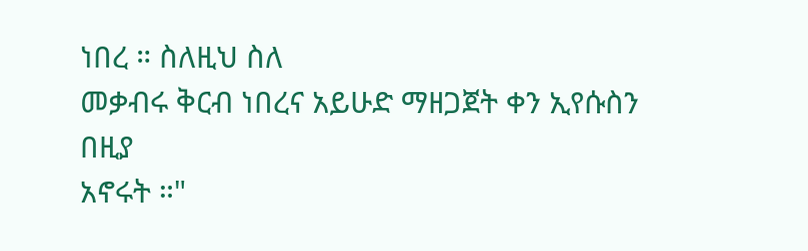ነበረ ። ስለዚህ ስለ
መቃብሩ ቅርብ ነበረና አይሁድ ማዘጋጀት ቀን ኢየሱስን በዚያ
አኖሩት ።"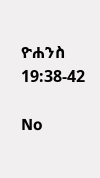ዮሐንስ 19:38-42

No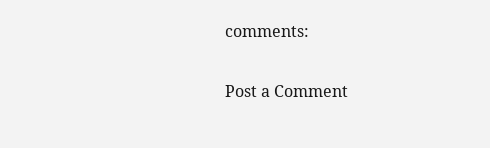comments:

Post a Comment